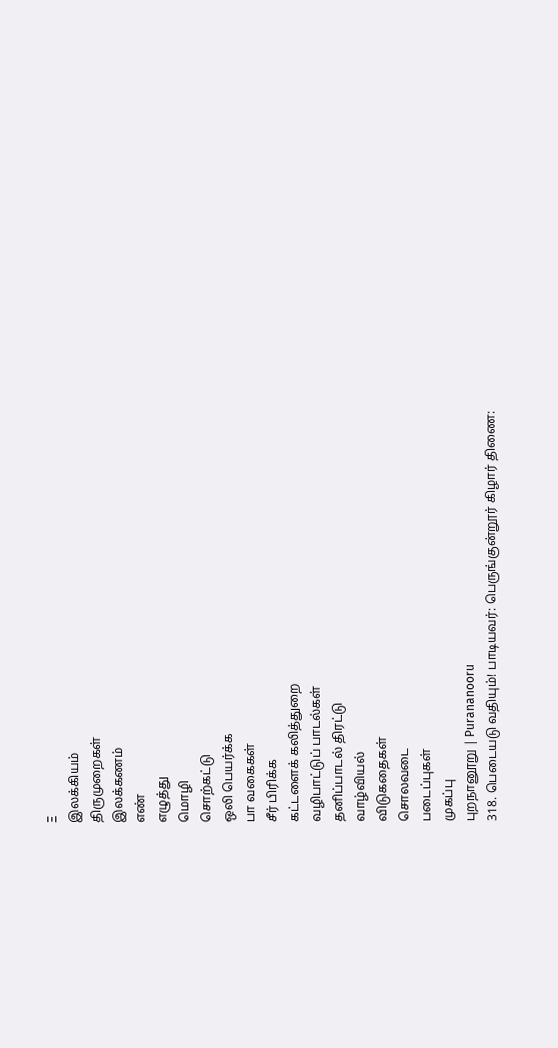Ξ
இலக்கியம்
திருமுறைகள்
இலக்கணம்
எண்
எழுத்து
மொழி
சொற்கட்டு
ஒலி பெயர்க்க
பா வகைகள்
சீர் பிரிக்க
கட்டளைக் கலித்துறை
வழிபாட்டுப் பாடல்கள்
தனிப்பாடல் திரட்டு
வாழ்வியல்
விடுகதைகள்
சொலவடை
படைப்புகள்
முகப்பு
புறநானூறு | Purananooru
318. பெடையடு வதியும்! பாடியவர்: பெருங்குன்றூர் கிழார் திணை: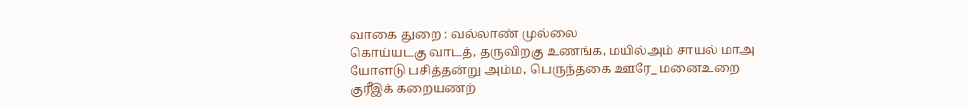வாகை துறை : வல்லாண் முல்லை
கொய்யடகு வாடத், தருவிறகு உணங்க, மயில்அம் சாயல் மாஅ யோளடு பசித்தன்று அம்ம, பெருந்தகை ஊரே_ மனைஉறை குரீஇக் கறையணற்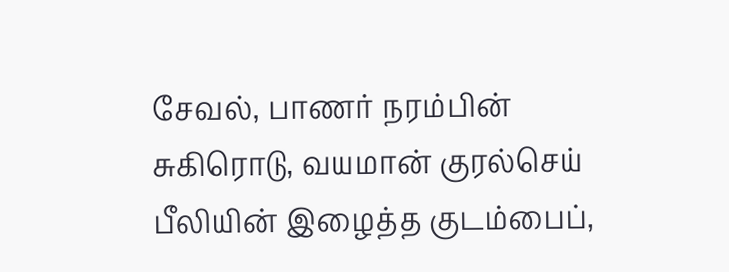சேவல், பாணர் நரம்பின் சுகிரொடு, வயமான் குரல்செய் பீலியின் இழைத்த குடம்பைப்,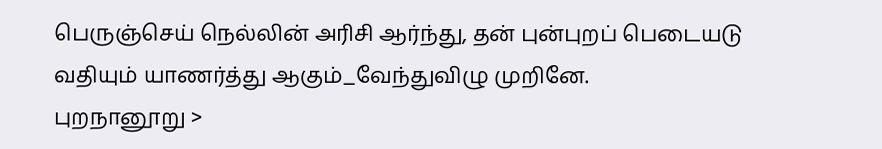பெருஞ்செய் நெல்லின் அரிசி ஆர்ந்து, தன் புன்புறப் பெடையடு வதியும் யாணர்த்து ஆகும்_வேந்துவிழு முறினே.
புறநானூறு >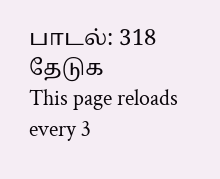பாடல்: 318
தேடுக
This page reloads every 3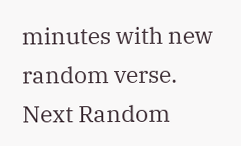minutes with new random verse.
Next Random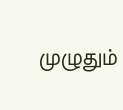முழுதும்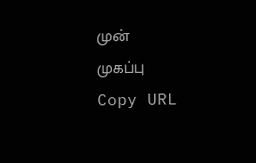முன்
முகப்பு
Copy URL